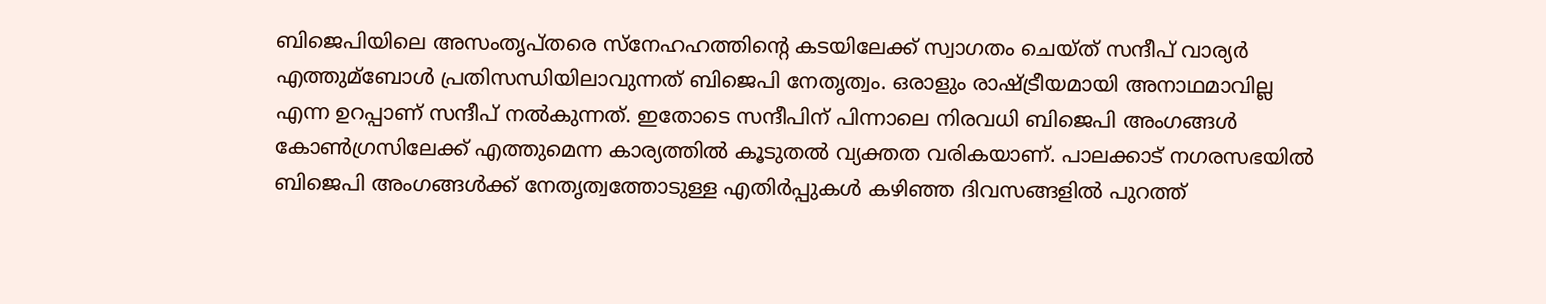ബിജെപിയിലെ അസംതൃപ്തരെ സ്‌നേഹഹത്തിന്റെ കടയിലേക്ക് സ്വാഗതം ചെയ്ത് സന്ദീപ് വാര്യര്‍ എത്തുമ്ബോള്‍ പ്രതിസന്ധിയിലാവുന്നത് ബിജെപി നേതൃത്വം. ഒരാളും രാഷ്ട്രീയമായി അനാഥമാവില്ല എന്ന ഉറപ്പാണ് സന്ദീപ് നല്‍കുന്നത്. ഇതോടെ സന്ദീപിന് പിന്നാലെ നിരവധി ബിജെപി അംഗങ്ങള്‍ കോണ്‍ഗ്രസിലേക്ക് എത്തുമെന്ന കാര്യത്തില്‍ കൂടുതല്‍ വ്യക്തത വരികയാണ്. പാലക്കാട് നഗരസഭയില്‍ ബിജെപി അംഗങ്ങള്‍ക്ക് നേതൃത്വത്തോടുള്ള എതിർപ്പുകള്‍ കഴിഞ്ഞ ദിവസങ്ങളില്‍ പുറത്ത്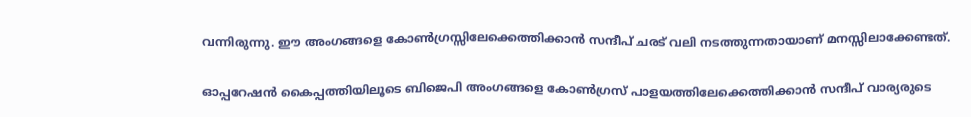വന്നിരുന്നു. ഈ അംഗങ്ങളെ കോണ്‍ഗ്രസ്സിലേക്കെത്തിക്കാൻ സന്ദീപ് ചരട് വലി നടത്തുന്നതായാണ് മനസ്സിലാക്കേണ്ടത്.

ഓപ്പറേഷൻ കൈപ്പത്തിയിലൂടെ ബിജെപി അംഗങ്ങളെ കോണ്‍ഗ്രസ് പാളയത്തിലേക്കെത്തിക്കാൻ സന്ദീപ് വാര്യരുടെ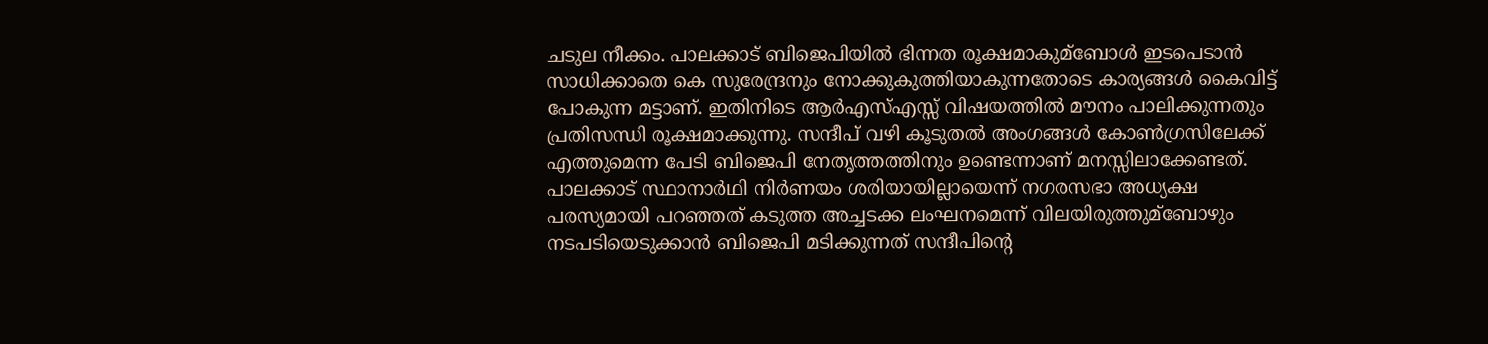ചടുല നീക്കം. പാലക്കാട് ബിജെപിയില്‍ ഭിന്നത രൂക്ഷമാകുമ്ബോള്‍ ഇടപെടാൻ സാധിക്കാതെ കെ സുരേന്ദ്രനും നോക്കുകുത്തിയാകുന്നതോടെ കാര്യങ്ങള്‍ കൈവിട്ട് പോകുന്ന മട്ടാണ്. ഇതിനിടെ ആർഎസ്‌എസ്സ് വിഷയത്തില്‍ മൗനം പാലിക്കുന്നതും പ്രതിസന്ധി രൂക്ഷമാക്കുന്നു. സന്ദീപ് വഴി കൂടുതല്‍ അംഗങ്ങള്‍ കോണ്‍ഗ്രസിലേക്ക് എത്തുമെന്ന പേടി ബിജെപി നേതൃത്തത്തിനും ഉണ്ടെന്നാണ് മനസ്സിലാക്കേണ്ടത്. പാലക്കാട് സ്ഥാനാർഥി നിർണയം ശരിയായില്ലായെന്ന് നഗരസഭാ അധ്യക്ഷ പരസ്യമായി പറഞ്ഞത് കടുത്ത അച്ചടക്ക ലംഘനമെന്ന് വിലയിരുത്തുമ്ബോഴും നടപടിയെടുക്കാൻ ബിജെപി മടിക്കുന്നത് സന്ദീപിന്റെ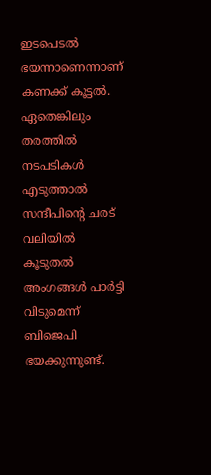ഇടപെടല്‍ ഭയന്നാണെന്നാണ് കണക്ക് കൂട്ടല്‍. ഏതെങ്കിലും തരത്തില്‍ നടപടികള്‍ എടുത്താല്‍ സന്ദീപിന്റെ ചരട് വലിയില്‍ കൂടുതല്‍ അംഗങ്ങള്‍ പാർട്ടി വിടുമെന്ന് ബിജെപി ഭയക്കുന്നുണ്ട്.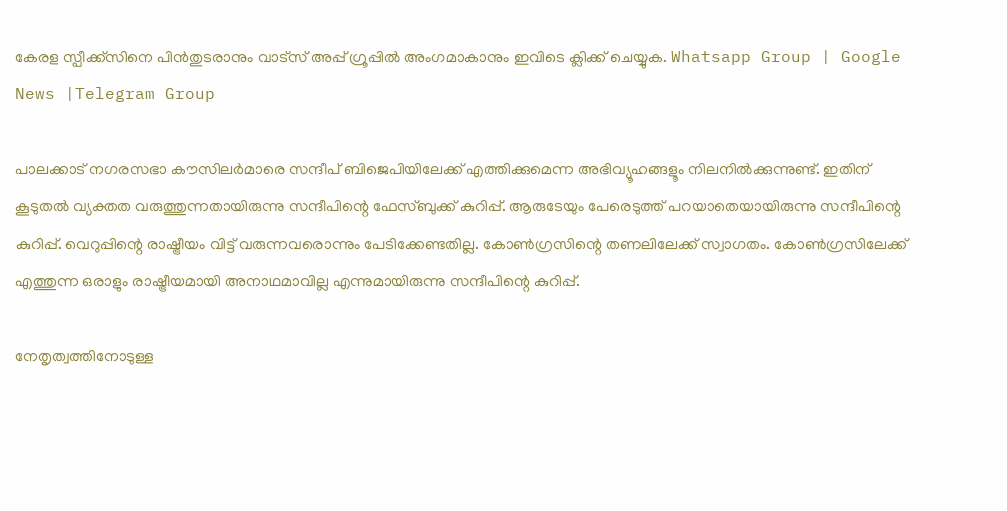കേരള സ്പീക്ക്സിനെ പിൻതുടരാനും വാട്സ് അപ്പ് ഗ്രൂപ്പിൽ അംഗമാകാനും ഇവിടെ ക്ലിക്ക് ചെയ്യുക. Whatsapp Group | Google News |Telegram Group

പാലക്കാട് നഗരസഭാ കൗസിലർമാരെ സന്ദീപ് ബിജെപിയിലേക്ക് എത്തിക്കുമെന്ന അഭിവ്യൂഹങ്ങളൂം നിലനില്‍ക്കുന്നുണ്ട്. ഇതിന് കൂടുതല്‍ വ്യക്തത വരുത്തുന്നതായിരുന്നു സന്ദീപിന്റെ ഫേസ്ബുക്ക് കുറിപ്പ്. ആരുടേയും പേരെടുത്ത് പറയാതെയായിരുന്നു സന്ദീപിന്റെ കുറിപ്പ്. വെറുപ്പിന്റെ രാഷ്ട്രീയം വിട്ട് വരുന്നവരൊന്നും പേടിക്കേണ്ടതില്ല. കോണ്‍ഗ്രസിന്റെ തണലിലേക്ക് സ്വാഗതം. കോണ്‍ഗ്രസിലേക്ക് എത്തുന്ന ഒരാളും രാഷ്ട്രീയമായി അനാഥമാവില്ല എന്നുമായിരുന്നു സന്ദീപിന്റെ കുറിപ്പ്.

നേതൃത്വത്തിനോടുള്ള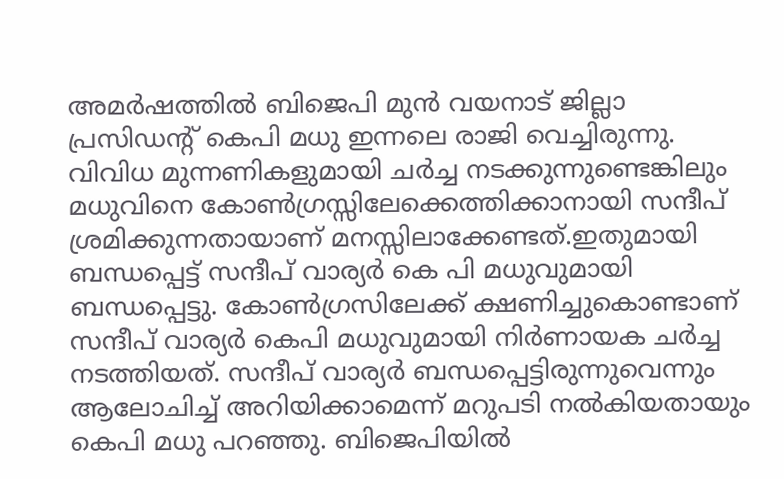അമർഷത്തില്‍ ബിജെപി മുൻ വയനാട് ജില്ലാ പ്രസിഡന്‍റ് കെപി മധു ഇന്നലെ രാജി വെച്ചിരുന്നു. വിവിധ മുന്നണികളുമായി ചർച്ച നടക്കുന്നുണ്ടെങ്കിലും മധുവിനെ കോണ്‍ഗ്രസ്സിലേക്കെത്തിക്കാനായി സന്ദീപ് ശ്രമിക്കുന്നതായാണ് മനസ്സിലാക്കേണ്ടത്.ഇതുമായി ബന്ധപ്പെട്ട് സന്ദീപ് വാര്യര്‍ കെ പി മധുവുമായി ബന്ധപ്പെട്ടു. കോണ്‍ഗ്രസിലേക്ക് ക്ഷണിച്ചുകൊണ്ടാണ് സന്ദീപ് വാര്യര്‍ കെപി മധുവുമായി നിര്‍ണായക ചര്‍ച്ച നടത്തിയത്. സന്ദീപ് വാര്യര്‍ ബന്ധപ്പെട്ടിരുന്നുവെന്നും ആലോചിച്ച്‌ അറിയിക്കാമെന്ന് മറുപടി നല്‍കിയതായും കെപി മധു പറഞ്ഞു. ബിജെപിയില്‍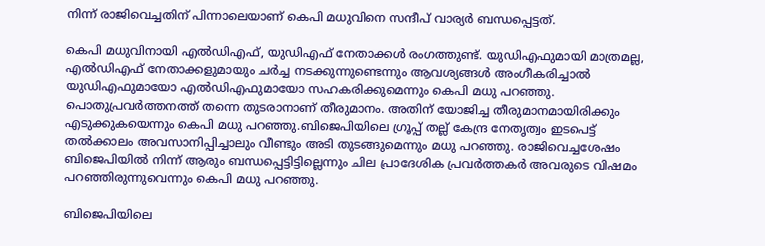നിന്ന് രാജിവെച്ചതിന് പിന്നാലെയാണ് കെപി മധുവിനെ സന്ദീപ് വാര്യര്‍ ബന്ധപ്പെട്ടത്.

കെപി മധുവിനായി എല്‍ഡിഎഫ്, യുഡിഎഫ് നേതാക്കള്‍ രംഗത്തുണ്ട്. യുഡിഎഫുമായി മാത്രമല്ല, എല്‍ഡിഎഫ് നേതാക്കളുമായും ചര്‍ച്ച നടക്കുന്നുണ്ടെന്നും ആവശ്യങ്ങള്‍ അംഗീകരിച്ചാല്‍ യുഡ‍ിഎഫുമായോ എല്‍ഡിഎഫുമായോ സഹകരിക്കുമെന്നും കെപി മധു പറഞ്ഞു. പൊതുപ്രവര്‍ത്തനത്ത് തന്നെ തുടരാനാണ് തീരുമാനം. അതിന് യോജിച്ച തീരുമാനമായിരിക്കും എടുക്കുകയെന്നും കെപി മധു പറഞ്ഞു.ബിജെപിയിലെ ഗ്രൂപ്പ് തല്ല് കേന്ദ്ര നേതൃത്വം ഇടപെട്ട് തല്‍ക്കാലം അവസാനിപ്പിച്ചാലും വീണ്ടും അടി തുടങ്ങുമെന്നും മധു പറഞ്ഞു. രാജിവെച്ചശേഷം ബിജെപിയില്‍ നിന്ന് ആരും ബന്ധപ്പെട്ടിട്ടില്ലെന്നും ചില പ്രാദേശിക പ്രവര്‍ത്തകര്‍ അവരുടെ വിഷമം പറഞ്ഞിരുന്നുവെന്നും കെപി മധു പറഞ്ഞു.

ബിജെപിയിലെ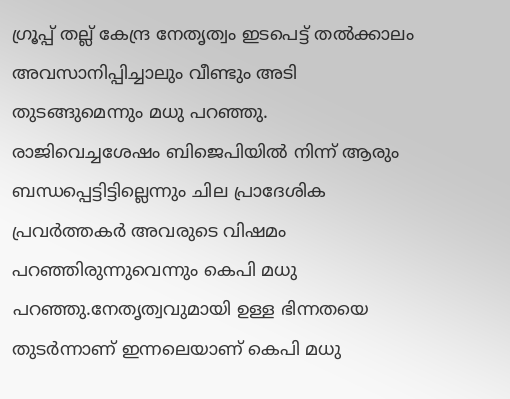ഗ്രൂപ്പ് തല്ല് കേന്ദ്ര നേതൃത്വം ഇടപെട്ട് തല്‍ക്കാലം അവസാനിപ്പിച്ചാലും വീണ്ടും അടി തുടങ്ങുമെന്നും മധു പറഞ്ഞു. രാജിവെച്ചശേഷം ബിജെപിയില്‍ നിന്ന് ആരും ബന്ധപ്പെട്ടിട്ടില്ലെന്നും ചില പ്രാദേശിക പ്രവര്‍ത്തകര്‍ അവരുടെ വിഷമം പറഞ്ഞിരുന്നുവെന്നും കെപി മധു പറഞ്ഞു.നേതൃത്വവുമായി ഉള്ള ഭിന്നതയെ തുടർന്നാണ് ഇന്നലെയാണ് കെപി മധു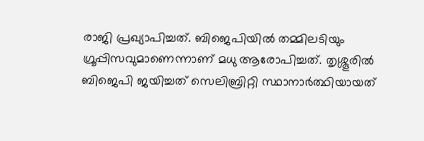രാജി പ്രഖ്യാപിച്ചത്. ബിജെപിയില്‍ തമ്മിലടിയും ഗ്രൂപ്പിസവുമാണെന്നാണ് മധു ആരോപിച്ചത്. തൃശ്ശൂരില്‍ ബിജെപി ജയിച്ചത് സെലിബ്രിറ്റി സ്ഥാനാർത്ഥിയായത്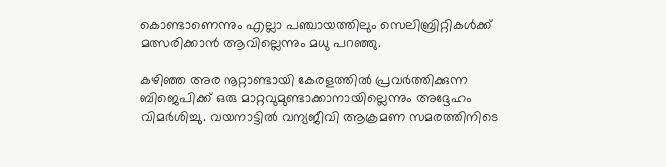കൊണ്ടാണെന്നും എല്ലാ പഞ്ചായത്തിലും സെലിബ്രിറ്റികള്‍ക്ക് മത്സരിക്കാൻ ആവില്ലെന്നും മധു പറഞ്ഞു.

കഴിഞ്ഞ അര നൂറ്റാണ്ടായി കേരളത്തില്‍ പ്രവർത്തിക്കുന്ന ബിജെപിക്ക് ഒരു മാറ്റവുമുണ്ടാക്കാനായില്ലെന്നും അദ്ദേഹം വിമർശിച്ചു. വയനാട്ടില്‍ വന്യജീവി ആക്രമണ സമരത്തിനിടെ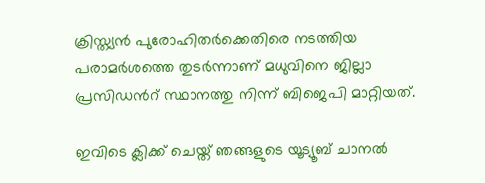ക്രിസ്ത്യൻ പുരോഹിതർക്കെതിരെ നടത്തിയ പരാമർശത്തെ തുടർന്നാണ് മധുവിനെ ജില്ലാ പ്രസിഡൻറ് സ്ഥാനത്തു നിന്ന് ബിജെപി മാറ്റിയത്.

ഇവിടെ ക്ലിക്ക് ചെയ്ത് ഞങ്ങളുടെ യൂട്യൂബ് ചാനൽ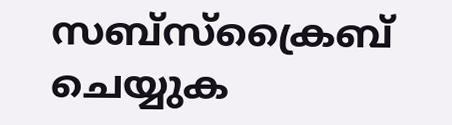സബ്സ്ക്രൈബ് ചെയ്യുക